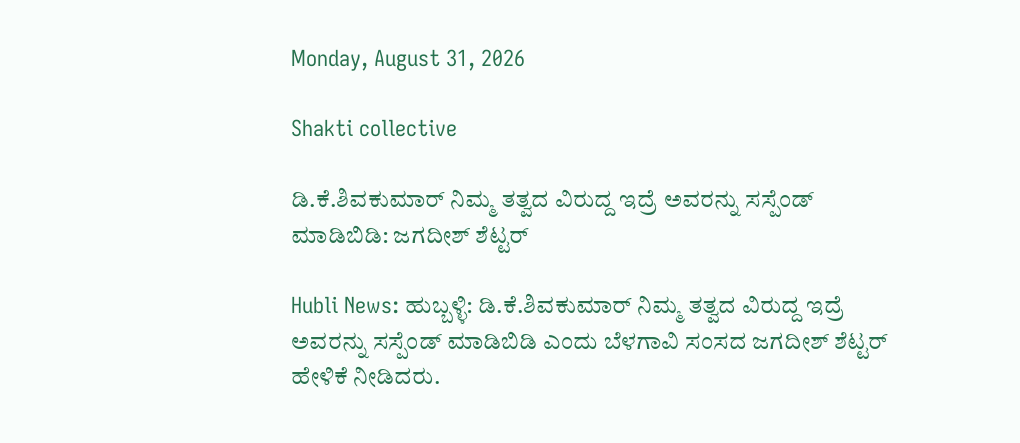Monday, August 31, 2026

Shakti collective

ಡಿ.ಕೆ.ಶಿವಕುಮಾರ್ ನಿಮ್ಮ ತತ್ವದ ವಿರುದ್ದ ಇದ್ರೆ ಅವರನ್ನು ಸಸ್ಪೆಂಡ್ ಮಾಡಿಬಿಡಿ: ಜಗದೀಶ್ ಶೆಟ್ಟರ್

Hubli News: ಹುಬ್ಬಳ್ಳಿ: ಡಿ.ಕೆ.ಶಿವಕುಮಾರ್ ನಿಮ್ಮ ತತ್ವದ ವಿರುದ್ದ ಇದ್ರೆ ಅವರನ್ನು ಸಸ್ಪೆಂಡ್ ಮಾಡಿಬಿಡಿ ಎಂದು ಬೆಳಗಾವಿ ಸಂಸದ ಜಗದೀಶ್ ಶೆಟ್ಟರ್ ಹೇಳಿಕೆ ನೀಡಿದರು.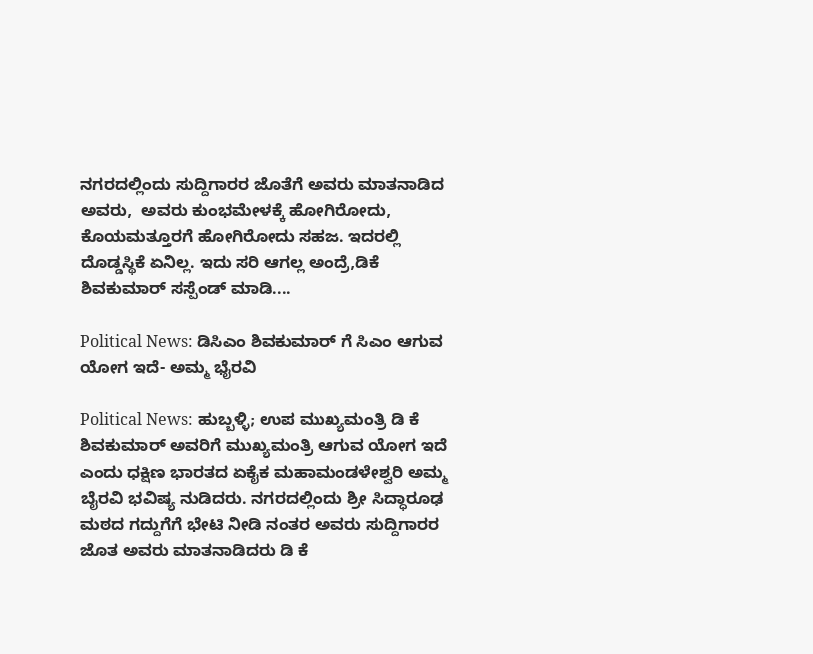ನಗರದಲ್ಲಿಂದು ಸುದ್ದಿಗಾರರ ಜೊತೆಗೆ ಅವರು ಮಾತನಾಡಿದ ಅವರು,  ಅವರು ಕುಂಭಮೇಳಕ್ಕೆ ಹೋಗಿರೋದು, ಕೊಯಮತ್ತೂರಗೆ ಹೋಗಿರೋದು ಸಹಜ. ಇದರಲ್ಲಿ ದೊಡ್ಡಸ್ಥಿಕೆ ಏನಿಲ್ಲ. ಇದು ಸರಿ ಆಗಲ್ಲ ಅಂದ್ರೆ,ಡಿಕೆ ಶಿವಕುಮಾರ್ ಸಸ್ಪೆಂಡ್ ಮಾಡಿ....

Political News: ಡಿಸಿಎಂ ಶಿವಕುಮಾರ್ ಗೆ ಸಿಎಂ ಆಗುವ ಯೋಗ ಇದೆ- ಅಮ್ಮ ಭೈರವಿ

Political News: ಹುಬ್ಬಳ್ಳಿ; ಉಪ ಮುಖ್ಯಮಂತ್ರಿ ಡಿ ಕೆ ಶಿವಕುಮಾರ್ ಅವರಿಗೆ ಮುಖ್ಯಮಂತ್ರಿ ಆಗುವ ಯೋಗ ಇದೆ ಎಂದು ಧಕ್ಷಿಣ ಭಾರತದ ಏಕೈಕ ಮಹಾಮಂಡಳೇಶ್ವರಿ ಅಮ್ಮ ಬೈರವಿ ಭವಿಷ್ಯ ನುಡಿದರು. ನಗರದಲ್ಲಿಂದು ಶ್ರೀ ಸಿದ್ಧಾರೂಢ ಮಠದ ಗದ್ದುಗೆಗೆ ಭೇಟಿ ನೀಡಿ ನಂತರ ಅವರು ಸುದ್ದಿಗಾರರ ಜೊತ ಅವರು ಮಾತನಾಡಿದರು ಡಿ ಕೆ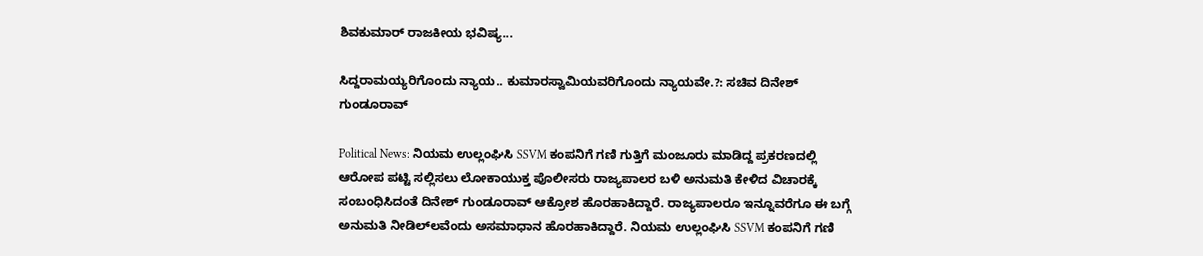ಶಿವಕುಮಾರ್ ರಾಜಕೀಯ ಭವಿಷ್ಯ...

ಸಿದ್ದರಾಮಯ್ಯರಿಗೊಂದು ನ್ಯಾಯ.. ಕುಮಾರಸ್ವಾಮಿಯವರಿಗೊಂದು ನ್ಯಾಯವೇ.?: ಸಚಿವ ದಿನೇಶ್ ಗುಂಡೂರಾವ್

Political News: ನಿಯಮ ಉಲ್ಲಂಘಿಸಿ SSVM ಕಂಪನಿಗೆ ಗಣಿ ಗುತ್ತಿಗೆ ಮಂಜೂರು ಮಾಡಿದ್ದ ಪ್ರಕರಣದಲ್ಲಿ ಆರೋಪ ಪಟ್ಟಿ ಸಲ್ಲಿಸಲು ಲೋಕಾಯುಕ್ತ ಪೊಲೀಸರು ರಾಜ್ಯಪಾಲರ ಬಳಿ ಅನುಮತಿ ಕೇಳಿದ ವಿಚಾರಕ್ಕೆ ಸಂಬಂಧಿಸಿದಂತೆ ದಿನೇಶ್ ಗುಂಡೂರಾವ್ ಆಕ್ರೋಶ ಹೊರಹಾಕಿದ್ದಾರೆ. ರಾಜ್ಯಪಾಲರೂ ಇನ್ನೂವರೆಗೂ ಈ ಬಗ್ಗೆ ಅನುಮತಿ ನೀಡಿಲ್‌ಲವೆಂದು ಅಸಮಾಧಾನ ಹೊರಹಾಕಿದ್ದಾರೆ. ನಿಯಮ ಉಲ್ಲಂಘಿಸಿ SSVM ಕಂಪನಿಗೆ ಗಣಿ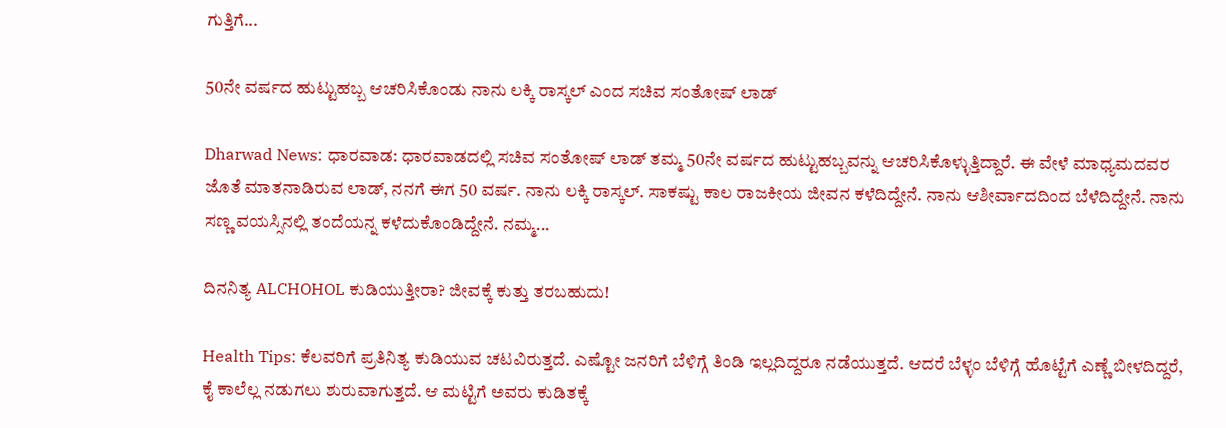ಗುತ್ತಿಗೆ...

50ನೇ ವರ್ಷದ ಹುಟ್ಟುಹಬ್ಬ ಆಚರಿಸಿಕೊಂಡು ನಾನು ಲಕ್ಕಿ ರಾಸ್ಕಲ್ ಎಂದ ಸಚಿವ ಸಂತೋಷ್ ಲಾಡ್

Dharwad News: ಧಾರವಾಡ: ಧಾರವಾಡದಲ್ಲಿ ಸಚಿವ ಸಂತೋಷ್ ಲಾಡ್ ತಮ್ಮ 50ನೇ ವರ್ಷದ ಹುಟ್ಟುಹಬ್ಬವನ್ನು ಆಚರಿಸಿಕೊಳ್ಳುತ್ತಿದ್ದಾರೆ. ಈ ವೇಳೆ ಮಾಧ್ಯಮದವರ ಜೊತೆ ಮಾತನಾಡಿರುವ ಲಾಡ್, ನನಗೆ ಈಗ 50 ವರ್ಷ. ನಾನು ಲಕ್ಕಿ ರಾಸ್ಕಲ್. ಸಾಕಷ್ಟು ಕಾಲ ರಾಜಕೀಯ ಜೀವನ ಕಳೆದಿದ್ದೇನೆ. ನಾನು ಆಶೀರ್ವಾದದಿಂದ ಬೆಳೆದಿದ್ದೇನೆ. ನಾನು ಸಣ್ಣ ವಯಸ್ಸಿನಲ್ಲಿ ತಂದೆಯನ್ನ ಕಳೆದುಕೊಂಡಿದ್ದೇನೆ. ನಮ್ಮ...

ದಿನನಿತ್ಯ ALCHOHOL ಕುಡಿಯುತ್ತೀರಾ? ಜೀವಕ್ಕೆ ಕುತ್ತು ತರಬಹುದು!

Health Tips: ಕೆಲವರಿಗೆ ಪ್ರತಿನಿತ್ಯ ಕುಡಿಯುವ ಚಟವಿರುತ್ತದೆ. ಎಷ್ಟೋ ಜನರಿಗೆ ಬೆಳಿಗ್ಗೆ ತಿಂಡಿ ಇಲ್ಲದಿದ್ದರೂ ನಡೆಯುತ್ತದೆ. ಆದರೆ ಬೆಳ್ಳಂ ಬೆಳಿಗ್ಗೆ ಹೊಟ್ಟೆಗೆ ಎಣ್ಣೆ ಬೀಳದಿದ್ದರೆ, ಕೈ ಕಾಲೆಲ್ಲ ನಡುಗಲು ಶುರುವಾಗುತ್ತದೆ. ಆ ಮಟ್ಟಿಗೆ ಅವರು ಕುಡಿತಕ್ಕೆ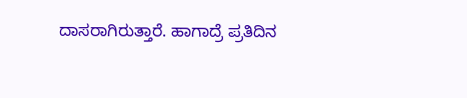ದಾಸರಾಗಿರುತ್ತಾರೆ. ಹಾಗಾದ್ರೆ ಪ್ರತಿದಿನ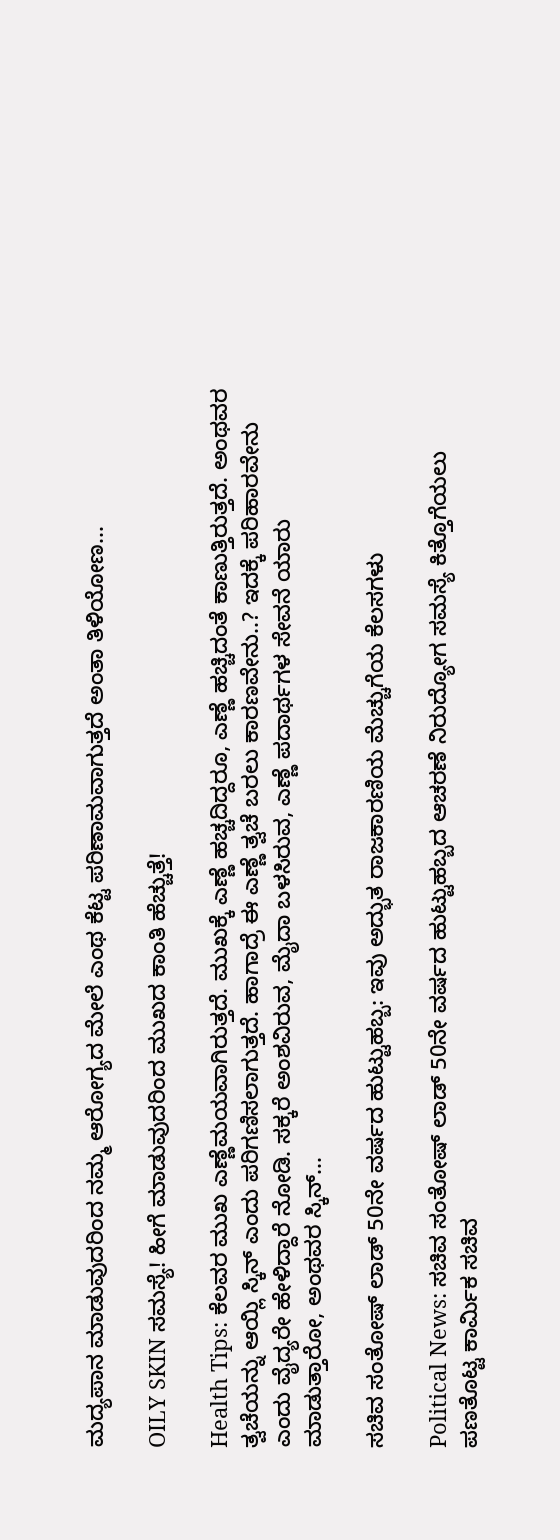ಮದ್ಯಪಾನ ಮಾಡುವುದರಿಂದ ನಮ್ಮ ಆರೋಗ್ಯದ ಮೇಲೆ ಎಂಥ ಕೆಟ್ಟ ಪರಿಣಾಮವಾಗುತ್ತದೆ ಅಂತಾ ತಿಳಿಯೋಣ...

OILY SKIN ಸಮಸ್ಯೆ! ಹೀಗೆ ಮಾಡುವುದರಿಂದ ಮುಖದ ಕಾಂತಿ ಹೆಚ್ಚುತ್ತೆ!

Health Tips: ಕೆಲವರ ಮುಖ ಎಣ್ಣೆಮಯವಾಗಿರುತ್ತದೆ. ಮುಖಕ್ಕೆ ಎಣ್ಣೆ ಹಚ್ಚದಿದ್ದರೂ, ಎಣ್ಣೆ ಹಚ್ಚಿದಂತೆ ಕಾಣುತ್ತಿರುತ್ತದೆ. ಅಂಥವರ ತ್ವಚೆಯನ್ನು ಆಯ್ಲಿ ಸ್ಕಿನ್ ಎಂದು ಪರಿಗಣಿಸಲಾಗುತ್ತದೆ. ಹಾಗಾದ್ರೆ ಈ ಎಣ್ಣೆ ತ್ವಚೆ ಬರಲು ಕಾರಣವೇನು..? ಇದಕ್ಕೆ ಪರಿಹಾರವೇನು ಎಂದು ವೈದ್ಯರೇ ಹೇಳಿದ್ದಾರೆ ನೋಡಿ. ಸಕ್ಕರೆ ಅಂಶವಿರುವ, ಮೈದಾ ಬಳಸಿರುವ, ಎಣ್ಣೆ ಪದಾರ್ಥಗಳ ಸೇವನೆ ಯಾರು ಮಾಡುತ್ತಾರೋ, ಅಂಥವರ ಸ್ಕಿನ್...

ಸಚಿವ ಸಂತೋಷ್ ಲಾಡ್ 50ನೇ ವರ್ಷದ ಹುಟ್ಟುಹಬ್ಬ: ಇವು ಅದ್ಭುತ ರಾಜಕಾರಣಿಯ ಮೆಚ್ಚುಗೆಯ ಕೆಲಸಗಳು

Political News: ಸಚಿವ ಸಂತೋಷ್ ಲಾಡ್ 50ನೇ ವರ್ಷದ ಹುಟ್ಟುಹಬ್ಬದ ಆಚರಣೆ ನಿರುದ್ಯೋಗ ಸಮಸ್ಯೆ ಕಿತ್ತೊಗೆಯಲು ಪಣತೊಟ್ಟ ಕಾರ್ಮಿಕ ಸಚಿವ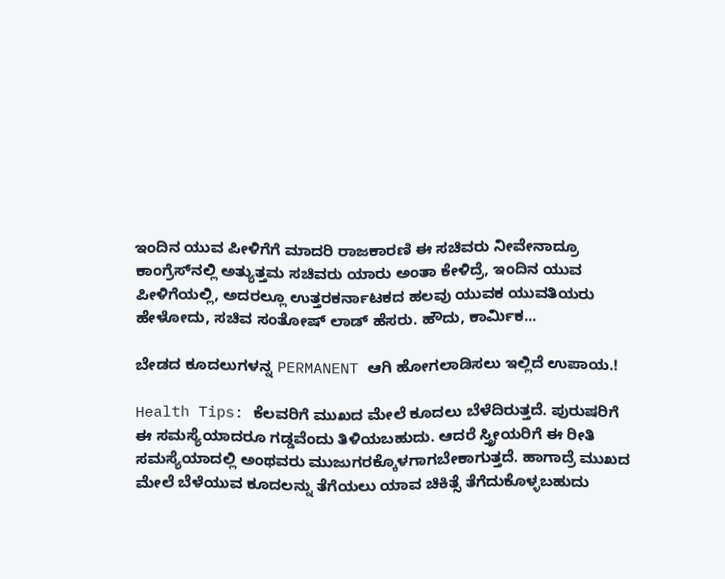ಇಂದಿನ ಯುವ ಪೀಳಿಗೆಗೆ ಮಾದರಿ ರಾಜಕಾರಣಿ ಈ ಸಚಿವರು ನೀವೇನಾದ್ರೂ ಕಾಂಗ್ರೆಸ್‌ನಲ್ಲಿ ಅತ್ಯುತ್ತಮ ಸಚಿವರು ಯಾರು ಅಂತಾ ಕೇಳಿದ್ರೆ, ಇಂದಿನ ಯುವ ಪೀಳಿಗೆಯಲ್ಲಿ, ಅದರಲ್ಲೂ ಉತ್ತರಕರ್ನಾಟಕದ ಹಲವು ಯುವಕ ಯುವತಿಯರು ಹೇಳೋದು, ಸಚಿವ ಸಂತೋಷ್ ಲಾಡ್ ಹೆಸರು. ಹೌದು, ಕಾರ್ಮಿಕ...

ಬೇಡದ ಕೂದಲುಗಳನ್ನ PERMANENT ಆಗಿ ಹೋಗಲಾಡಿಸಲು ಇಲ್ಲಿದೆ ಉಪಾಯ.!

Health Tips: ಕೆಲವರಿಗೆ ಮುಖದ ಮೇಲೆ ಕೂದಲು ಬೆಳೆದಿರುತ್ತದೆ. ಪುರುಷರಿಗೆ ಈ ಸಮಸ್ಯೆಯಾದರೂ ಗಡ್ಡವೆಂದು ತಿಳಿಯಬಹುದು. ಆದರೆ ಸ್ತ್ರೀಯರಿಗೆ ಈ ರೀತಿ ಸಮಸ್ಯೆಯಾದಲ್ಲಿ ಅಂಥವರು ಮುಜುಗರಕ್ಕೊಳಗಾಗಬೇಕಾಗುತ್ತದೆ. ಹಾಗಾದ್ರೆ ಮುಖದ ಮೇಲೆ ಬೆಳೆಯುವ ಕೂದಲನ್ನು ತೆಗೆಯಲು ಯಾವ ಚಿಕಿತ್ಸೆ ತೆಗೆದುಕೊಳ್ಳಬಹುದು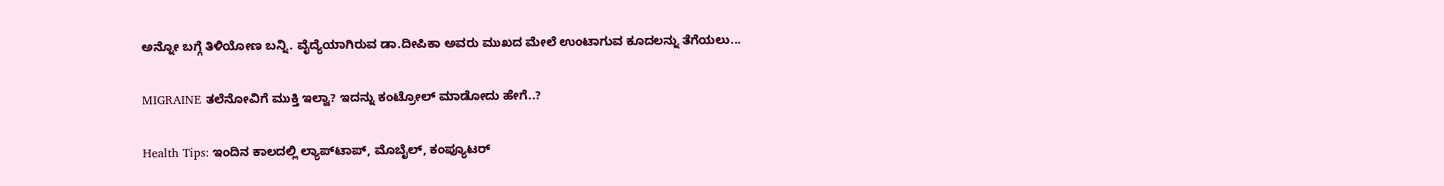ಅನ್ನೋ ಬಗ್ಗೆ ತಿಳಿಯೋಣ ಬನ್ನಿ. ವೈದ್ಯೆಯಾಗಿರುವ ಡಾ.ದೀಪಿಕಾ ಅವರು ಮುಖದ ಮೇಲೆ ಉಂಟಾಗುವ ಕೂದಲನ್ನು ತೆಗೆಯಲು...

MIGRAINE ತಲೆನೋವಿಗೆ ಮುಕ್ತಿ ಇಲ್ವಾ? ಇದನ್ನು ಕಂಟ್ರೋಲ್ ಮಾಡೋದು ಹೇಗೆ..?

Health Tips: ಇಂದಿನ ಕಾಲದಲ್ಲಿ ಲ್ಯಾಪ್‌ಟಾಪ್, ಮೊಬೈಲ್, ಕಂಪ್ಯೂಟರ್‌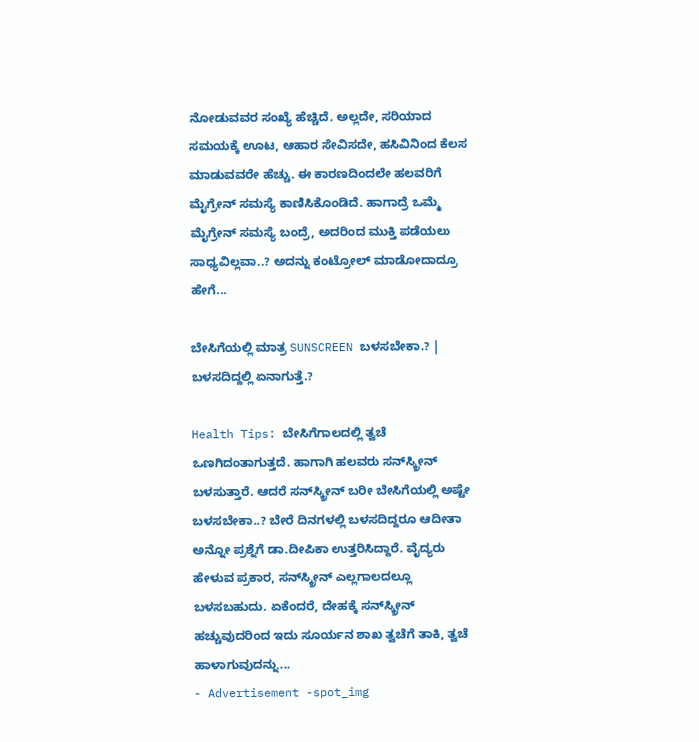ನೋಡುವವರ ಸಂಖ್ಯೆ ಹೆಚ್ಚಿದೆ. ಅಲ್ಲದೇ, ಸರಿಯಾದ ಸಮಯಕ್ಕೆ ಊಟ, ಆಹಾರ ಸೇವಿಸದೇ, ಹಸಿವಿನಿಂದ ಕೆಲಸ ಮಾಡುವವರೇ ಹೆಚ್ಚು. ಈ ಕಾರಣದಿಂದಲೇ ಹಲವರಿಗೆ ಮೈಗ್ರೇನ್ ಸಮಸ್ಯೆ ಕಾಣಿಸಿಕೊಂಡಿದೆ. ಹಾಗಾದ್ರೆ ಒಮ್ಮೆ ಮೈಗ್ರೇನ್ ಸಮಸ್ಯೆ ಬಂದ್ರೆ, ಅದರಿಂದ ಮುಕ್ತಿ ಪಡೆಯಲು ಸಾಧ್ಯವಿಲ್ಲವಾ..? ಅದನ್ನು ಕಂಟ್ರೋಲ್ ಮಾಡೋದಾದ್ರೂ ಹೇಗೆ...

ಬೇಸಿಗೆಯಲ್ಲಿ ಮಾತ್ರ SUNSCREEN ಬಳಸಬೇಕಾ.? | ಬಳಸದಿದ್ದಲ್ಲಿ ಏನಾಗುತ್ತೆ.?

Health Tips: ಬೇಸಿಗೆಗಾಲದಲ್ಲಿ ತ್ವಚೆ ಒಣಗಿದಂತಾಗುತ್ತದೆ. ಹಾಗಾಗಿ ಹಲವರು ಸನ್‌ಸ್ಕ್ರೀನ್ ಬಳಸುತ್ತಾರೆ. ಆದರೆ ಸನ್‌ಸ್ಕ್ರೀನ್ ಬರೀ ಬೇಸಿಗೆಯಲ್ಲಿ ಅಷ್ಟೇ ಬಳಸಬೇಕಾ..? ಬೇರೆ ದಿನಗಳಲ್ಲಿ ಬಳಸದಿದ್ದರೂ ಆದೀತಾ ಅನ್ನೋ ಪ್ರಶ್ನೆಗೆ ಡಾ.ದೀಪಿಕಾ ಉತ್ತರಿಸಿದ್ದಾರೆ. ವೈದ್ಯರು ಹೇಳುವ ಪ್ರಕಾರ, ಸನ್‌ಸ್ಕ್ರೀನ್ ಎಲ್ಲಗಾಲದಲ್ಲೂ ಬಳಸಬಹುದು. ಏಕೆಂದರೆ, ದೇಹಕ್ಕೆ ಸನ್‌ಸ್ಕ್ರೀನ್ ಹಚ್ಚುವುದರಿಂದ ಇದು ಸೂರ್ಯನ ಶಾಖ ತ್ವಚೆಗೆ ತಾಕಿ, ತ್ವಚೆ ಹಾಳಾಗುವುದನ್ನು...
- Advertisement -spot_img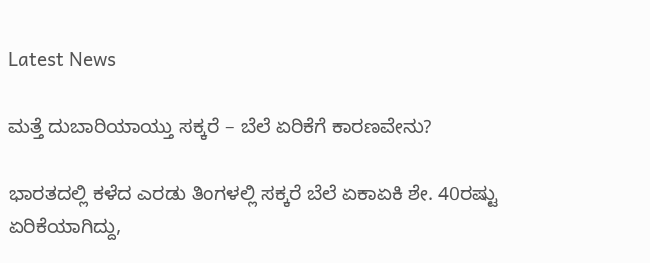Latest News

ಮತ್ತೆ ದುಬಾರಿಯಾಯ್ತು ಸಕ್ಕರೆ – ಬೆಲೆ ಏರಿಕೆಗೆ ಕಾರಣವೇನು?

ಭಾರತದಲ್ಲಿ ಕಳೆದ ಎರಡು ತಿಂಗಳಲ್ಲಿ ಸಕ್ಕರೆ ಬೆಲೆ ಏಕಾಏಕಿ ಶೇ. 40ರಷ್ಟು ಏರಿಕೆಯಾಗಿದ್ದು,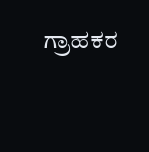ಗ್ರಾಹಕರ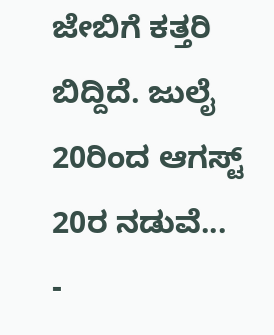ಜೇಬಿಗೆ ಕತ್ತರಿ ಬಿದ್ದಿದೆ. ಜುಲೈ 20ರಿಂದ ಆಗಸ್ಟ್ 20ರ ನಡುವೆ...
-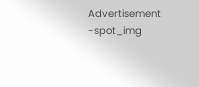Advertisement -spot_img